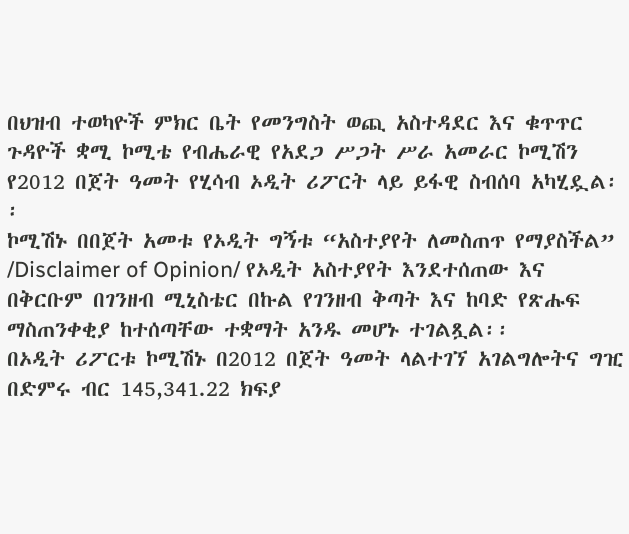በህዝብ ተወካዮች ምክር ቤት የመንግስት ወጪ አስተዳደር እና ቁጥጥር ጉዳዮች ቋሚ ኮሚቴ የብሔራዊ የአደጋ ሥጋት ሥራ አመራር ኮሚሽን የ2012 በጀት ዓመት የሂሳብ ኦዲት ሪፖርት ላይ ይፋዊ ስብሰባ አካሂዷል፡፡
ኮሚሽኑ በበጀት አመቱ የኦዲት ግኝቱ “አስተያየት ለመስጠጥ የማያስችል” /Disclaimer of Opinion/ የኦዲት አስተያየት እንደተሰጠው እና በቅርቡም በገንዘብ ሚኒስቴር በኩል የገንዘብ ቅጣት እና ከባድ የጽሑፍ ማስጠንቀቂያ ከተሰጣቸው ተቋማት አንዱ መሆኑ ተገልጿል፡፡
በኦዲት ሪፖርቱ ኮሚሽኑ በ2012 በጀት ዓመት ላልተገኘ አገልግሎትና ግዢ በድምሩ ብር 145,341.22 ክፍያ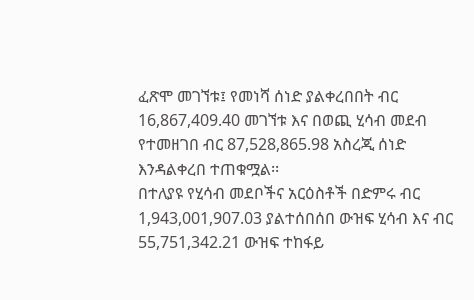ፈጽሞ መገኘቱ፤ የመነሻ ሰነድ ያልቀረበበት ብር 16,867,409.40 መገኘቱ እና በወጪ ሂሳብ መደብ የተመዘገበ ብር 87,528,865.98 አስረጂ ሰነድ እንዳልቀረበ ተጠቁሟል፡፡
በተለያዩ የሂሳብ መደቦችና አርዕስቶች በድምሩ ብር 1,943,001,907.03 ያልተሰበሰበ ውዝፍ ሂሳብ እና ብር 55,751,342.21 ውዝፍ ተከፋይ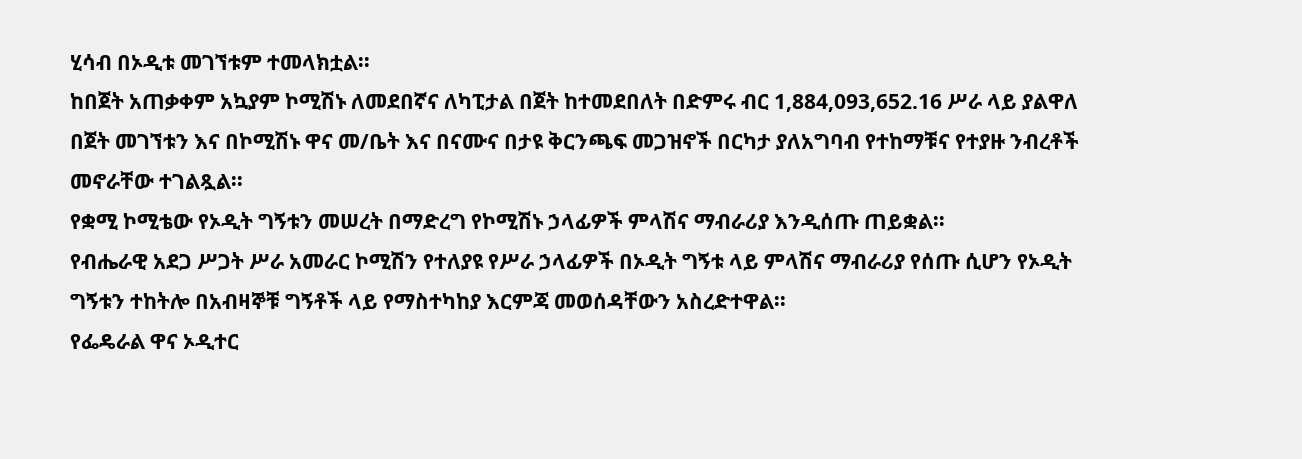ሂሳብ በኦዲቱ መገኘቱም ተመላክቷል፡፡
ከበጀት አጠቃቀም አኳያም ኮሚሽኑ ለመደበኛና ለካፒታል በጀት ከተመደበለት በድምሩ ብር 1,884,093,652.16 ሥራ ላይ ያልዋለ በጀት መገኘቱን እና በኮሚሽኑ ዋና መ/ቤት እና በናሙና በታዩ ቅርንጫፍ መጋዝኖች በርካታ ያለአግባብ የተከማቹና የተያዙ ንብረቶች መኖራቸው ተገልጿል፡፡
የቋሚ ኮሚቴው የኦዲት ግኝቱን መሠረት በማድረግ የኮሚሽኑ ኃላፊዎች ምላሽና ማብራሪያ እንዲሰጡ ጠይቋል፡፡
የብሔራዊ አደጋ ሥጋት ሥራ አመራር ኮሚሽን የተለያዩ የሥራ ኃላፊዎች በኦዲት ግኝቱ ላይ ምላሽና ማብራሪያ የሰጡ ሲሆን የኦዲት ግኝቱን ተከትሎ በአብዛኞቹ ግኝቶች ላይ የማስተካከያ እርምጃ መወሰዳቸውን አስረድተዋል፡፡
የፌዴራል ዋና ኦዲተር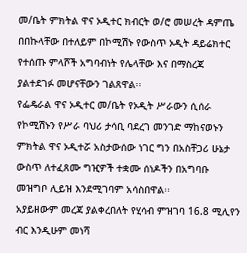መ/ቤት ምክትል ዋና ኦዲተር ክብርት ወ/ሮ መሠረት ዳምጤ በበኩላቸው በተለይም በኮሚሽኑ የውስጥ ኦዲት ዳይሬክተር የተሰጡ ምላሾች አግባብነት የሌላቸው እና በማስረጃ ያልተደገፉ መሆናቸውን ገልጸዋል፡፡
የፌዴራል ዋና ኦዲተር መ/ቤት የኦዲት ሥራውን ሲሰራ የኮሚሽኑን የሥራ ባህሪ ታሳቢ ባደረገ መንገድ ማከናወኑን ምክትል ዋና ኦዲተሯ አስታውሰው ነገር ግን በአስቸጋሪ ሁኔታ ውስጥ ለተፈጸሙ ግዢዎች ተቋሙ ሰነዶችን በአግባቡ መዝግቦ ሊይዝ እንደሚገባም አሳስበዋል፡፡
አያይዘውም መረጃ ያልቀረበለት የሂሳብ ምዝገባ 16.8 ሚሊየን ብር እንዲሁም መነሻ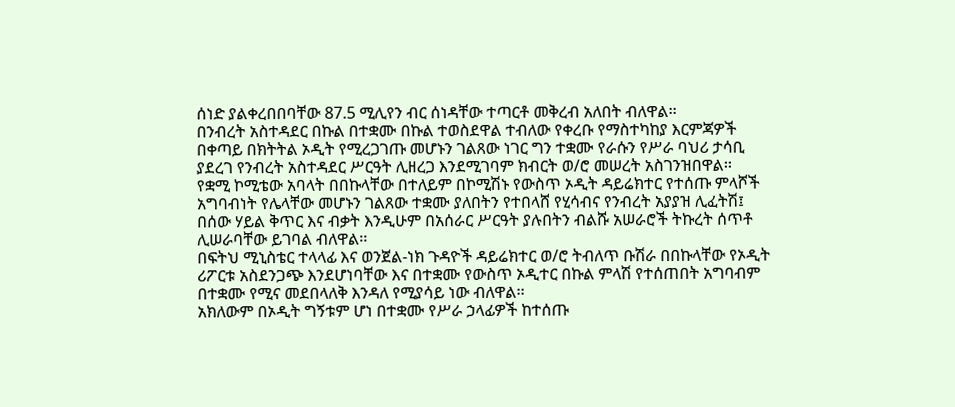ሰነድ ያልቀረበበባቸው 87.5 ሚሊየን ብር ሰነዳቸው ተጣርቶ መቅረብ አለበት ብለዋል፡፡
በንብረት አስተዳደር በኩል በተቋሙ በኩል ተወስደዋል ተብለው የቀረቡ የማስተካከያ እርምጃዎች በቀጣይ በክትትል ኦዲት የሚረጋገጡ መሆኑን ገልጸው ነገር ግን ተቋሙ የራሱን የሥራ ባህሪ ታሳቢ ያደረገ የንብረት አስተዳደር ሥርዓት ሊዘረጋ እንደሚገባም ክብርት ወ/ሮ መሠረት አስገንዝበዋል፡፡
የቋሚ ኮሚቴው አባላት በበኩላቸው በተለይም በኮሚሽኑ የውስጥ ኦዲት ዳይሬክተር የተሰጡ ምላሾች አግባብነት የሌላቸው መሆኑን ገልጸው ተቋሙ ያለበትን የተበላሸ የሂሳብና የንብረት አያያዝ ሊፈትሽ፤ በሰው ሃይል ቅጥር እና ብቃት እንዲሁም በአሰራር ሥርዓት ያሉበትን ብልሹ አሠራሮች ትኩረት ሰጥቶ ሊሠራባቸው ይገባል ብለዋል፡፡
በፍትህ ሚኒስቴር ተላላፊ እና ወንጀል-ነክ ጉዳዮች ዳይሬክተር ወ/ሮ ትብለጥ ቡሽራ በበኩላቸው የኦዲት ሪፖርቱ አስደንጋጭ እንደሆነባቸው እና በተቋሙ የውስጥ ኦዲተር በኩል ምላሽ የተሰጠበት አግባብም በተቋሙ የሚና መደበላለቅ እንዳለ የሚያሳይ ነው ብለዋል፡፡
አክለውም በኦዲት ግኝቱም ሆነ በተቋሙ የሥራ ኃላፊዎች ከተሰጡ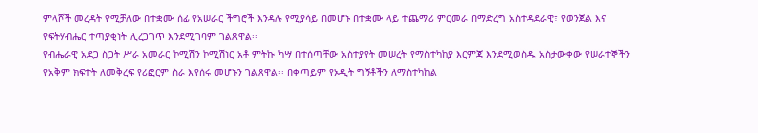ምላሾች መረዳት የሚቻለው በተቋሙ ሰፊ የአሠራር ችግሮች እንዳሉ የሚያሳይ በመሆኑ በተቋሙ ላይ ተጨማሪ ምርመራ በማድረግ አስተዳደራዊ፣ የወንጀል እና የፍትሃብሔር ተጣያቂነት ሊረጋገጥ እንደሚገባም ገልጸዋል፡፡
የብሔራዊ አደጋ ስጋት ሥራ አመራር ኮሚሽን ኮሚሽነር አቶ ምትኩ ካሣ በተሰጣቸው አስተያየት መሠረት የማስተካከያ እርምጃ እንደሚወስዱ አስታውቀው የሠራተኞችን የአቅም ክፍተት ለመቅረፍ የሪፎርም ስራ እየሰሩ መሆኑን ገልጸዋል፡፡ በቀጣይም የኦዲት ግኝቶችን ለማስተካከል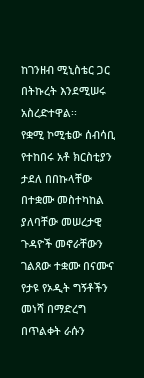ከገንዘብ ሚኒስቴር ጋር በትኩረት እንደሚሠሩ አስረድተዋል፡፡
የቋሚ ኮሚቴው ሰብሳቢ የተከበሩ አቶ ክርስቲያን ታደለ በበኩላቸው በተቋሙ መስተካከል ያለባቸው መሠረታዊ ጉዳዮች መኖራቸውን ገልጸው ተቋሙ በናሙና የታዩ የኦዲት ግኝቶችን መነሻ በማድረግ በጥልቀት ራሱን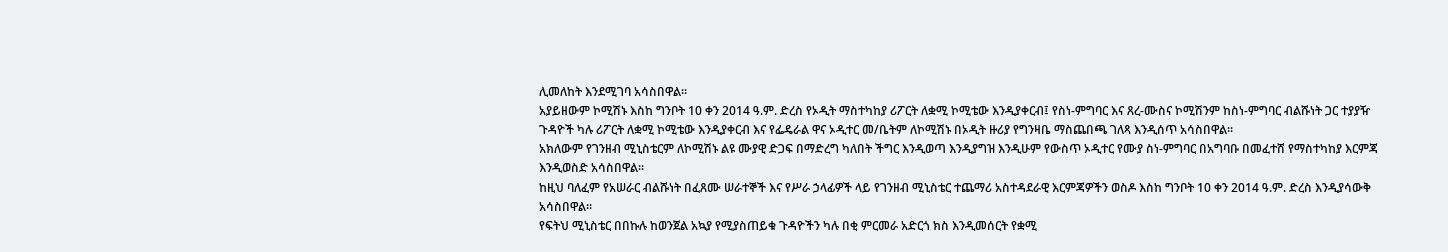ሊመለከት እንደሚገባ አሳስበዋል፡፡
አያይዘውም ኮሚሽኑ እስከ ግንቦት 10 ቀን 2014 ዓ.ም. ድረስ የኦዲት ማስተካከያ ሪፖርት ለቋሚ ኮሚቴው እንዲያቀርብ፤ የስነ-ምግባር እና ጸረ-ሙስና ኮሚሽንም ከስነ-ምግባር ብልሹነት ጋር ተያያዥ ጉዳዮች ካሉ ሪፖርት ለቋሚ ኮሚቴው እንዲያቀርብ እና የፌዴራል ዋና ኦዲተር መ/ቤትም ለኮሚሽኑ በኦዲት ዙሪያ የግንዛቤ ማስጨበጫ ገለጻ እንዲሰጥ አሳስበዋል፡፡
አክለውም የገንዘብ ሚኒስቴርም ለኮሚሽኑ ልዩ ሙያዊ ድጋፍ በማድረግ ካለበት ችግር እንዲወጣ እንዲያግዝ እንዲሁም የውስጥ ኦዲተር የሙያ ስነ-ምግባር በአግባቡ በመፈተሸ የማስተካከያ እርምጃ እንዲወስድ አሳስበዋል፡፡
ከዚህ ባለፈም የአሠራር ብልሹነት በፈጸሙ ሠራተኞች እና የሥራ ኃላፊዎች ላይ የገንዘብ ሚኒስቴር ተጨማሪ አስተዳደራዊ እርምጃዎችን ወስዶ እስከ ግንቦት 10 ቀን 2014 ዓ.ም. ድረስ እንዲያሳውቅ አሳስበዋል፡፡
የፍትህ ሚኒስቴር በበኩሉ ከወንጀል አኳያ የሚያስጠይቁ ጉዳዮችን ካሉ በቂ ምርመራ አድርጎ ክስ እንዲመሰርት የቋሚ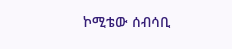ኮሚቴው ሰብሳቢ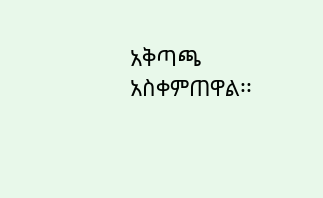አቅጣጫ አስቀምጠዋል፡፡